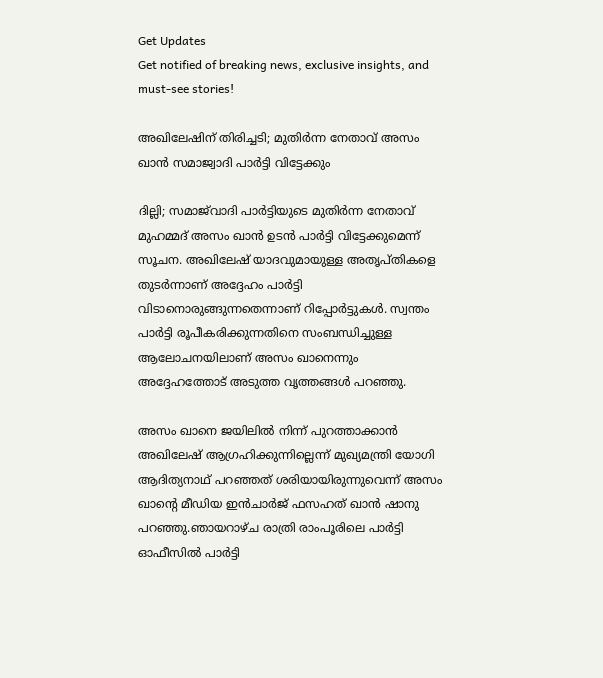Get Updates
Get notified of breaking news, exclusive insights, and must-see stories!

അഖിലേഷിന് തിരിച്ചടി; മുതിർന്ന നേതാവ് അസം ഖാൻ സമാജ്വാദി പാർട്ടി വിട്ടേക്കും

ദില്ലി; സമാജ്‍വാദി പാർട്ടിയുടെ മുതിർന്ന നേതാവ് മുഹമ്മദ് അസം ഖാൻ ഉടൻ പാർട്ടി വിട്ടേക്കുമെന്ന് സൂചന. അഖിലേഷ് യാദവുമായുള്ള അതൃപ്തികളെ തുടർന്നാണ് അദ്ദേഹം പാർട്ടി വിടാനൊരുങ്ങുന്നതെന്നാണ് റിപ്പോർട്ടുകൾ. സ്വന്തം പാർട്ടി രൂപീകരിക്കുന്നതിനെ സംബന്ധിച്ചുള്ള ആലോചനയിലാണ് അസം ഖാനെന്നും അദ്ദേഹത്തോട് അടുത്ത വൃത്തങ്ങൾ പറഞ്ഞു.

അസം ഖാനെ ജയിലിൽ നിന്ന് പുറത്താക്കാൻ അഖിലേഷ് ആഗ്രഹിക്കുന്നില്ലെന്ന് മുഖ്യമന്ത്രി യോഗി ആദിത്യനാഥ് പറഞ്ഞത് ശരിയായിരുന്നുവെന്ന് അസം ഖാന്റെ മീഡിയ ഇൻചാർജ് ഫസഹത് ഖാൻ ഷാനു പറഞ്ഞു.ഞായറാഴ്ച രാത്രി രാംപൂരിലെ പാർട്ടി ഓഫീസിൽ പാർട്ടി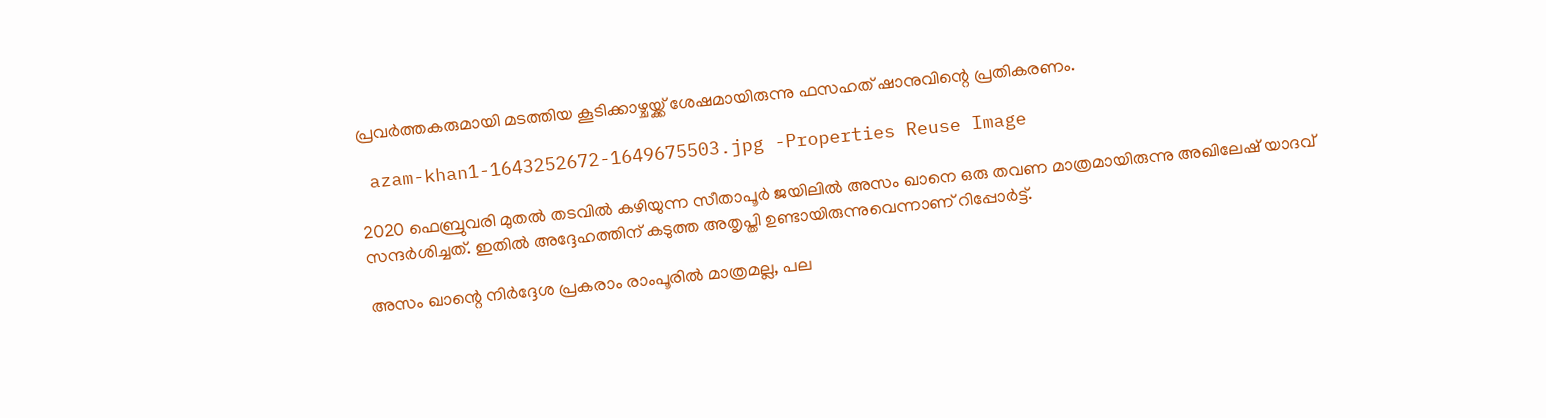പ്രവർത്തകരുമായി മടത്തിയ കൂടിക്കാഴ്ചയ്ക്ക് ശേഷമായിരുന്നു ഫസഹത് ഷാനുവിന്റെ പ്രതികരണം.

 azam-khan1-1643252672-1649675503.jpg -Properties Reuse Image

2020 ഫെബ്രുവരി മുതൽ തടവിൽ കഴിയുന്ന സീതാപൂർ ജയിലിൽ അസം ഖാനെ ഒരു തവണ മാത്രമായിരുന്നു അഖിലേഷ് യാദവ് സന്ദർശിച്ചത്. ഇതിൽ അദ്ദേഹത്തിന് കടുത്ത അതൃപ്തി ഉണ്ടായിരുന്നുവെന്നാണ് റിപ്പോർട്ട്.

അസം ഖാന്റെ നിർദ്ദേശ പ്രകരാം രാംപൂരിൽ മാത്രമല്ല, പല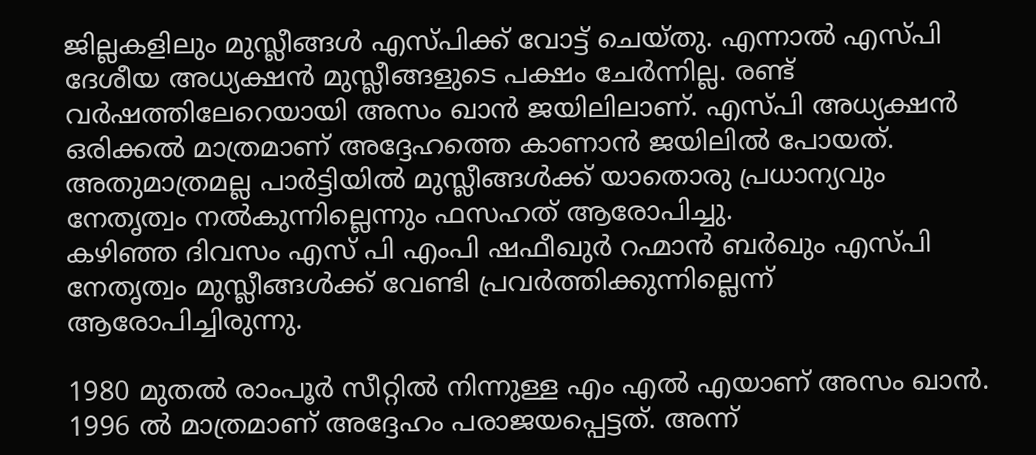ജില്ലകളിലും മുസ്ലീങ്ങൾ എസ്പിക്ക് വോട്ട് ചെയ്തു. എന്നാൽ എസ്പി ദേശീയ അധ്യക്ഷൻ മുസ്ലീങ്ങളുടെ പക്ഷം ചേർന്നില്ല. രണ്ട് വർഷത്തിലേറെയായി അസം ഖാൻ ജയിലിലാണ്. എസ്പി അധ്യക്ഷൻ ഒരിക്കൽ മാത്രമാണ് അദ്ദേഹത്തെ കാണാൻ ജയിലിൽ പോയത്. അതുമാത്രമല്ല പാർട്ടിയിൽ മുസ്ലീങ്ങൾക്ക് യാതൊരു പ്രധാന്യവും നേതൃത്വം നൽകുന്നില്ലെന്നും ഫസഹത് ആരോപിച്ചു.
കഴിഞ്ഞ ദിവസം എസ് പി എംപി ഷഫീഖുർ റഹ്മാൻ ബർഖും എസ്പി നേതൃത്വം മുസ്ലീങ്ങൾക്ക് വേണ്ടി പ്രവർത്തിക്കുന്നില്ലെന്ന് ആരോപിച്ചിരുന്നു.

1980 മുതൽ രാംപൂർ സീറ്റിൽ നിന്നുള്ള എം എൽ എയാണ് അസം ഖാൻ. 1996 ൽ മാത്രമാണ് അദ്ദേഹം പരാജയപ്പെട്ടത്. അന്ന്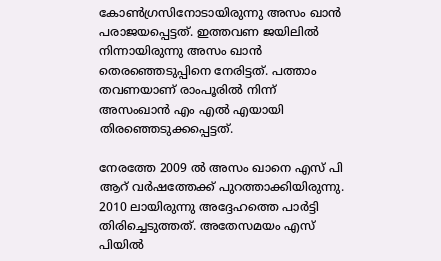കോൺഗ്രസിനോടായിരുന്നു അസം ഖാൻ പരാജയപ്പെട്ടത്. ഇത്തവണ ജയിലിൽ നിന്നായിരുന്നു അസം ഖാൻ തെരഞ്ഞെടുപ്പിനെ നേരിട്ടത്. പത്താം തവണയാണ് രാംപൂരിൽ നിന്ന് അസംഖാൻ എം എൽ എയായി തിരഞ്ഞെടുക്കപ്പെട്ടത്.

നേരത്തേ 2009 ൽ അസം ഖാനെ എസ് പി ആറ് വർഷത്തേക്ക് പുറത്താക്കിയിരുന്നു. 2010 ലായിരുന്നു അദ്ദേഹത്തെ പാർട്ടി തിരിച്ചെടുത്തത്. അതേസമയം എസ് പിയിൽ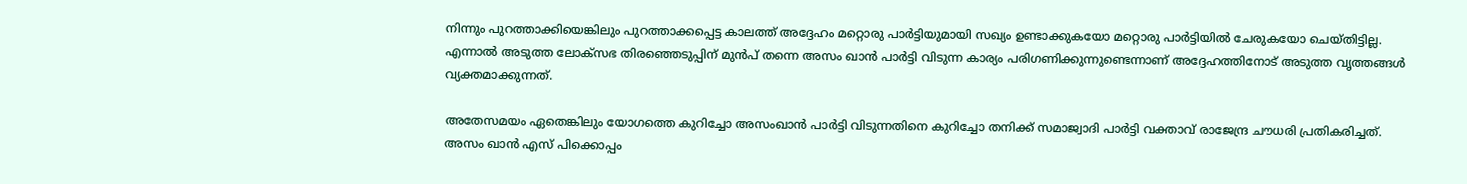നിന്നും പുറത്താക്കിയെങ്കിലും പുറത്താക്കപ്പെട്ട കാലത്ത് അദ്ദേഹം മറ്റൊരു പാർട്ടിയുമായി സഖ്യം ഉണ്ടാക്കുകയോ മറ്റൊരു പാർട്ടിയിൽ ചേരുകയോ ചെയ്തിട്ടില്ല. എന്നാൽ അടുത്ത ലോക്സഭ തിരഞ്ഞെടുപ്പിന് മുൻപ് തന്നെ അസം ഖാൻ പാർട്ടി വിടുന്ന കാര്യം പരിഗണിക്കുന്നുണ്ടെന്നാണ് അദ്ദേഹത്തിനോട് അടുത്ത വൃത്തങ്ങൾ വ്യക്തമാക്കുന്നത്.

അതേസമയം ഏതെങ്കിലും യോഗത്തെ കുറിച്ചോ അസംഖാൻ പാർട്ടി വിടുന്നതിനെ കുറിച്ചോ തനിക്ക് സമാജ്വാദി പാർട്ടി വക്താവ് രാജേന്ദ്ര ചൗധരി പ്രതികരിച്ചത്. അസം ഖാൻ എസ് പിക്കൊപ്പം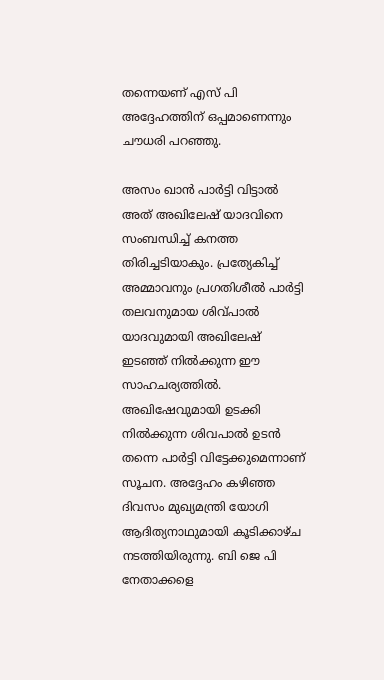തന്നെയണ് എസ് പി അദ്ദേഹത്തിന് ഒപ്പമാണെന്നും ചൗധരി പറഞ്ഞു.

അസം ഖാൻ പാർട്ടി വിട്ടാൽ അത് അഖിലേഷ് യാദവിനെ സംബന്ധിച്ച് കനത്ത തിരിച്ചടിയാകും. പ്രത്യേകിച്ച് അമ്മാവനും പ്രഗതിശീൽ പാർട്ടി തലവനുമായ ശിവ്പാൽ യാദവുമായി അഖിലേഷ് ഇടഞ്ഞ് നിൽക്കുന്ന ഈ സാഹചര്യത്തിൽ. അഖിഷേവുമായി ഉടക്കി നിൽക്കുന്ന ശിവപാൽ ഉടൻ തന്നെ പാർട്ടി വിട്ടേക്കുമെന്നാണ് സൂചന. അദ്ദേഹം കഴിഞ്ഞ ദിവസം മുഖ്യമന്ത്രി യോഗി ആദിത്യനാഥുമായി കൂടിക്കാഴ്ച നടത്തിയിരുന്നു. ബി ജെ പി നേതാക്കളെ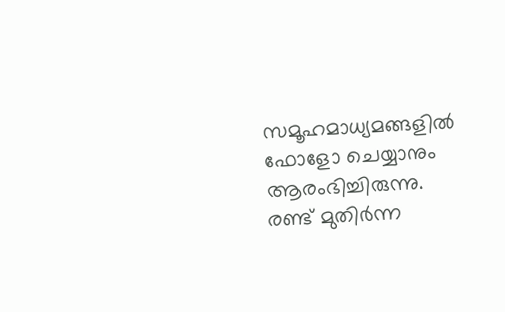സമൂഹമാധ്യമങ്ങളിൽ ഫോളോ ചെയ്യാനും ആരംഭിച്ചിരുന്നു. രണ്ട് മുതിർന്ന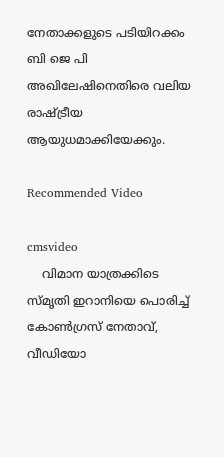നേതാക്കളുടെ പടിയിറക്കം ബി ജെ പി അഖിലേഷിനെതിരെ വലിയ രാഷ്ട്രീയ ആയുധമാക്കിയേക്കും.

Recommended Video

cmsvideo
    വിമാന യാത്രക്കിടെ സ്മൃതി ഇറാനിയെ പൊരിച്ച് കോണ്‍ഗ്രസ് നേതാവ്, വീഡിയോ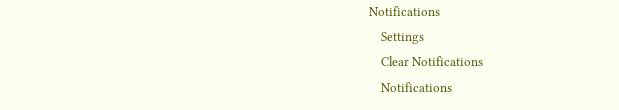Notifications
    Settings
    Clear Notifications
    Notifications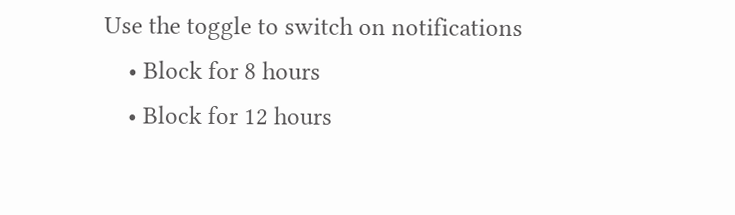Use the toggle to switch on notifications
    • Block for 8 hours
    • Block for 12 hours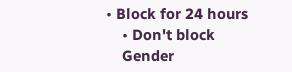• Block for 24 hours
    • Don't block
    Gender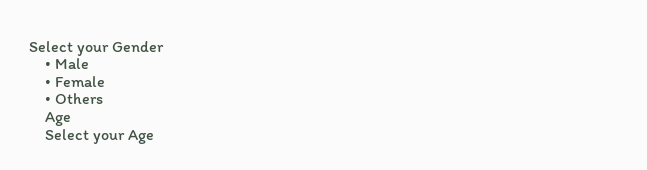Select your Gender
    • Male
    • Female
    • Others
    Age
    Select your Age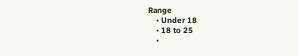Range
    • Under 18
    • 18 to 25
    •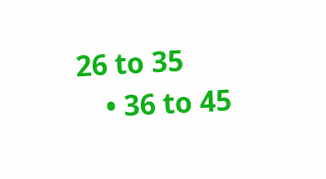26 to 35
    • 36 to 45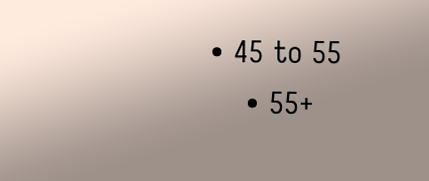• 45 to 55
    • 55+